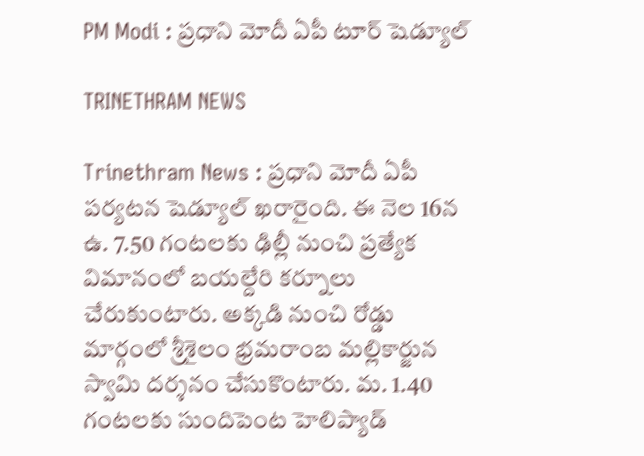PM Modi : ప్రధాని మోదీ ఏపీ టూర్ షెడ్యూల్

TRINETHRAM NEWS

Trinethram News : ప్రధాని మోదీ ఏపీ పర్యటన షెడ్యూల్ ఖరారైంది. ఈ నెల 16న ఉ. 7.50 గంటలకు ఢిల్లీ నుంచి ప్రత్యేక విమానంలో బయల్దేరి కర్నూలు చేరుకుంటారు. అక్కడి నుంచి రోడ్డు మార్గంలో శ్రీశైలం భ్రమరాంబ మల్లికార్జున స్వామి దర్శనం చేసుకొంటారు. మ. 1.40 గంటలకు సుందిపెంట హెలిప్యాడ్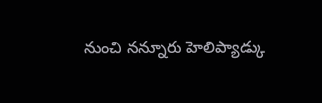నుంచి నన్నూరు హెలిప్యాడ్కు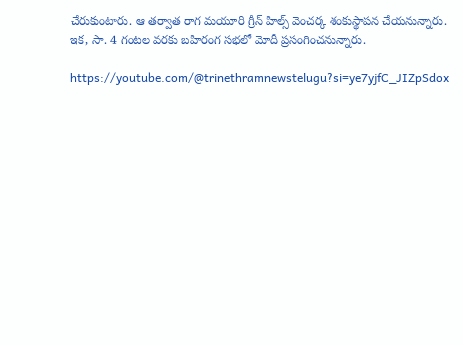చేరుకుంటారు. ఆ తర్వాత రాగ మయూరి గ్రీన్ హిల్స్ వెంచర్క శంకుస్థాపన చేయనున్నారు. ఇక, సా. 4 గంటల వరకు బహిరంగ సభలో మోదీ ప్రసంగించనున్నారు.

https://youtube.com/@trinethramnewstelugu?si=ye7yjfC_JIZpSdox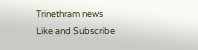Trinethram news
Like and Subscribe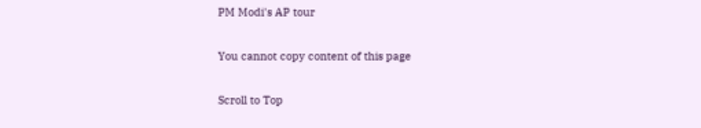PM Modi's AP tour

You cannot copy content of this page

Scroll to Top